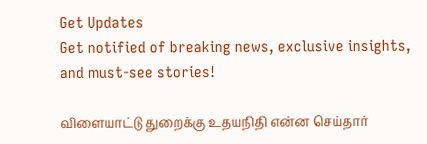Get Updates
Get notified of breaking news, exclusive insights, and must-see stories!

விளையாட்டு துறைக்கு உதயநிதி என்ன செய்தார்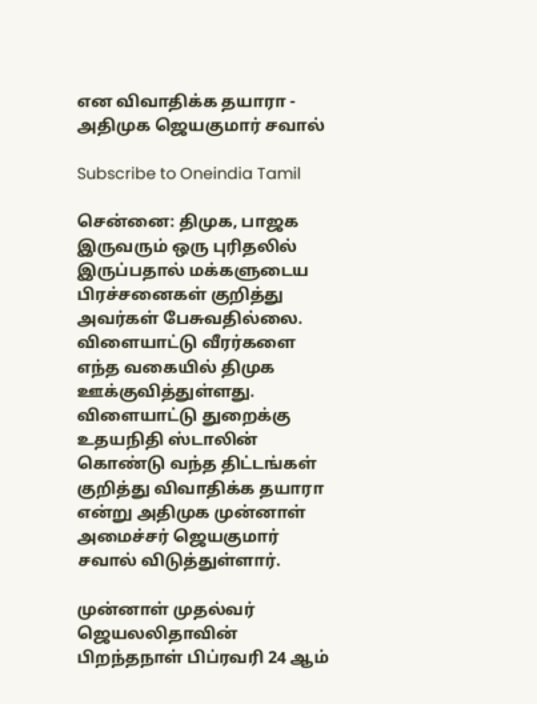என விவாதிக்க தயாரா - அதிமுக ஜெயகுமார் சவால்

Subscribe to Oneindia Tamil

சென்னை: திமுக, பாஜக இருவரும் ஒரு புரிதலில் இருப்பதால் மக்களுடைய பிரச்சனைகள் குறித்து அவர்கள் பேசுவதில்லை. விளையாட்டு வீரர்களை எந்த வகையில் திமுக ஊக்குவித்துள்ளது. விளையாட்டு துறைக்கு உதயநிதி ஸ்டாலின் கொண்டு வந்த திட்டங்கள் குறித்து விவாதிக்க தயாரா என்று அதிமுக முன்னாள் அமைச்சர் ஜெயகுமார் சவால் விடுத்துள்ளார்.

முன்னாள் முதல்வர் ஜெயலலிதாவின் பிறந்தநாள் பிப்ரவரி 24 ஆம்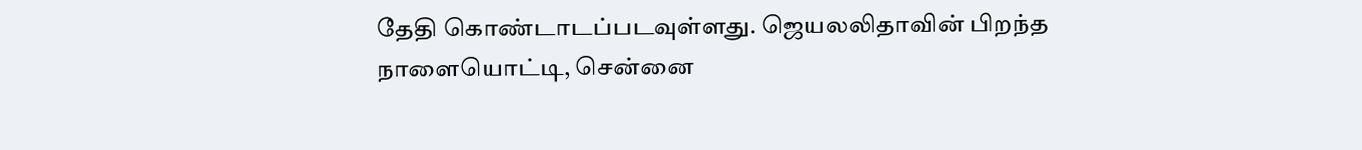தேதி கொண்டாடப்படவுள்ளது. ஜெயலலிதாவின் பிறந்த நாளையொட்டி, சென்னை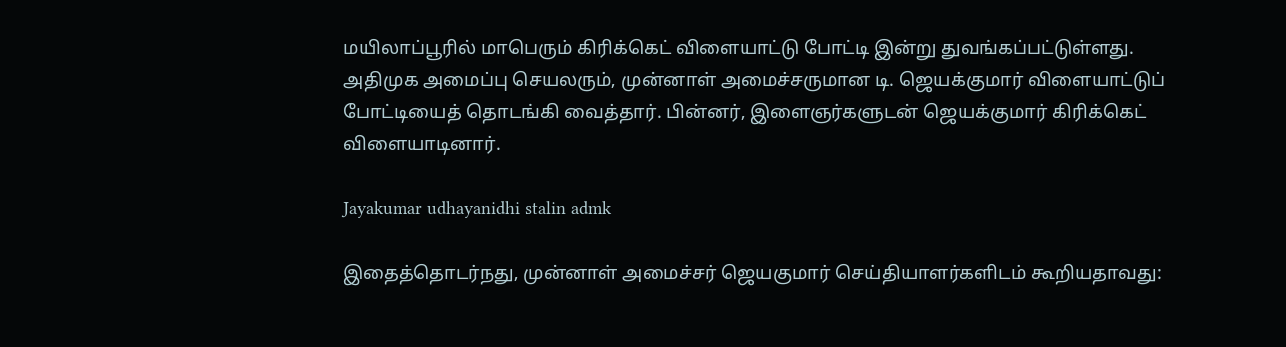மயிலாப்பூரில் மாபெரும் கிரிக்கெட் விளையாட்டு போட்டி இன்று துவங்கப்பட்டுள்ளது. அதிமுக அமைப்பு செயலரும், முன்னாள் அமைச்சருமான டி. ஜெயக்குமார் விளையாட்டுப் போட்டியைத் தொடங்கி வைத்தார். பின்னர், இளைஞர்களுடன் ஜெயக்குமார் கிரிக்கெட் விளையாடினார்.

Jayakumar udhayanidhi stalin admk

இதைத்தொடர்நது, முன்னாள் அமைச்சர் ஜெயகுமார் செய்தியாளர்களிடம் கூறியதாவது: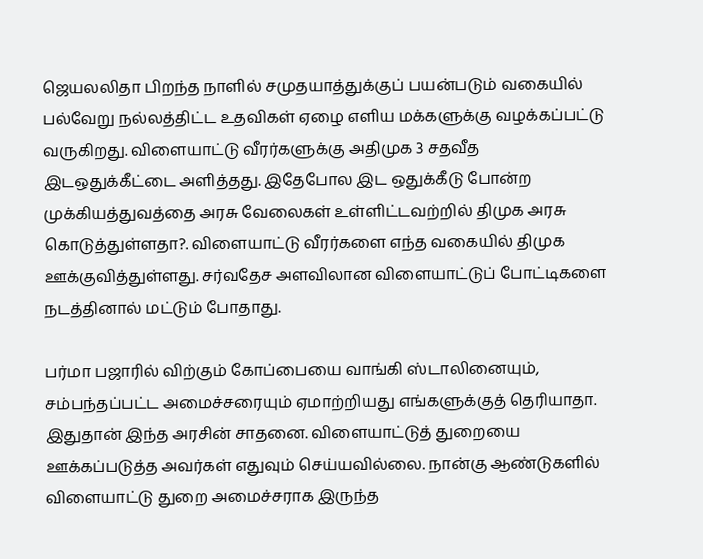ஜெயலலிதா பிறந்த நாளில் சமுதயாத்துக்குப் பயன்படும் வகையில் பல்வேறு நல்லத்திட்ட உதவிகள் ஏழை எளிய மக்களுக்கு வழக்கப்பட்டு வருகிறது. விளையாட்டு வீரர்களுக்கு அதிமுக 3 சதவீத இடஒதுக்கீட்டை அளித்தது. இதேபோல இட ஒதுக்கீடு போன்ற முக்கியத்துவத்தை அரசு வேலைகள் உள்ளிட்டவற்றில் திமுக அரசு கொடுத்துள்ளதா?. விளையாட்டு வீரர்களை எந்த வகையில் திமுக ஊக்குவித்துள்ளது. சர்வதேச அளவிலான விளையாட்டுப் போட்டிகளை நடத்தினால் மட்டும் போதாது.

பர்மா பஜாரில் விற்கும் கோப்பையை வாங்கி ஸ்டாலினையும், சம்பந்தப்பட்ட அமைச்சரையும் ஏமாற்றியது எங்களுக்குத் தெரியாதா. இதுதான் இந்த அரசின் சாதனை. விளையாட்டுத் துறையை ஊக்கப்படுத்த அவர்கள் எதுவும் செய்யவில்லை. நான்கு ஆண்டுகளில் விளையாட்டு துறை அமைச்சராக இருந்த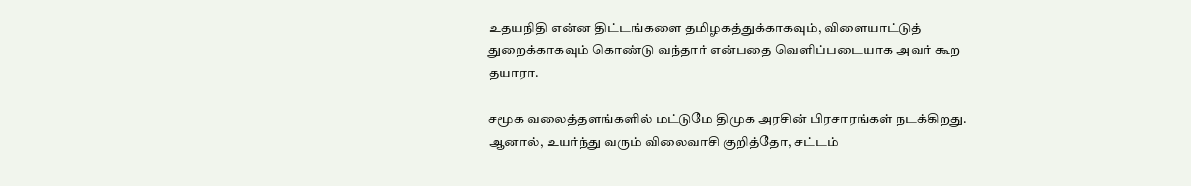உதயநிதி என்ன திட்டங்களை தமிழகத்துக்காகவும், விளையாட்டுத் துறைக்காகவும் கொண்டு வந்தார் என்பதை வெளிப்படையாக அவர் கூற தயாரா.

சமூக வலைத்தளங்களில் மட்டுமே திமுக அரசின் பிரசாரங்கள் நடக்கிறது. ஆனால், உயர்ந்து வரும் விலைவாசி குறித்தோ, சட்டம்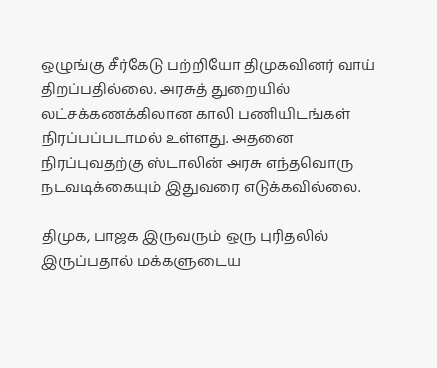ஒழுங்கு சீர்கேடு பற்றியோ திமுகவினர் வாய் திறப்பதில்லை. அரசுத் துறையில் லட்சக்கணக்கிலான காலி பணியிடங்கள் நிரப்பப்படாமல் உள்ளது. அதனை நிரப்புவதற்கு ஸ்டாலின் அரசு எந்தவொரு நடவடிக்கையும் இதுவரை எடுக்கவில்லை.

திமுக, பாஜக இருவரும் ஒரு புரிதலில் இருப்பதால் மக்களுடைய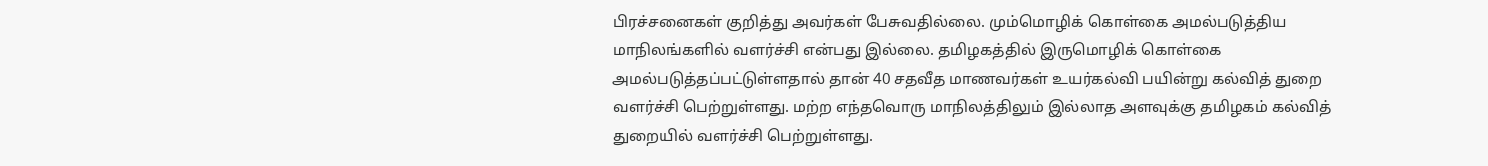பிரச்சனைகள் குறித்து அவர்கள் பேசுவதில்லை. மும்மொழிக் கொள்கை அமல்படுத்திய மாநிலங்களில் வளர்ச்சி என்பது இல்லை. தமிழகத்தில் இருமொழிக் கொள்கை அமல்படுத்தப்பட்டுள்ளதால் தான் 40 சதவீத மாணவர்கள் உயர்கல்வி பயின்று கல்வித் துறை வளர்ச்சி பெற்றுள்ளது. மற்ற எந்தவொரு மாநிலத்திலும் இல்லாத அளவுக்கு தமிழகம் கல்வித் துறையில் வளர்ச்சி பெற்றுள்ளது.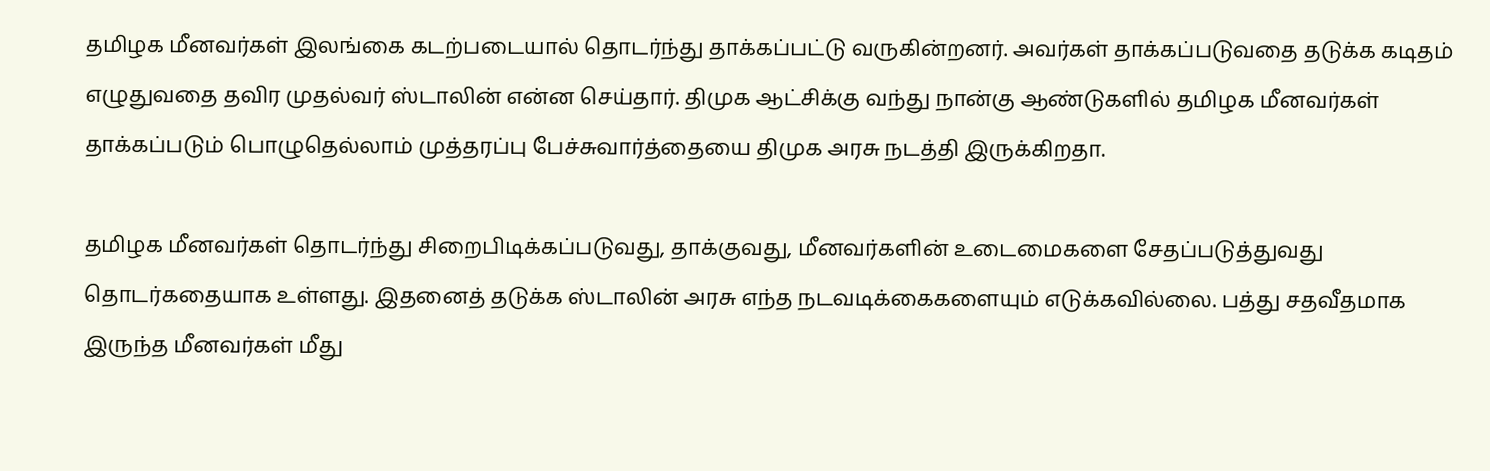தமிழக மீனவர்கள் இலங்கை கடற்படையால் தொடர்ந்து தாக்கப்பட்டு வருகின்றனர். அவர்கள் தாக்கப்படுவதை தடுக்க கடிதம் எழுதுவதை தவிர முதல்வர் ஸ்டாலின் என்ன செய்தார். திமுக ஆட்சிக்கு வந்து நான்கு ஆண்டுகளில் தமிழக மீனவர்கள் தாக்கப்படும் பொழுதெல்லாம் முத்தரப்பு பேச்சுவார்த்தையை திமுக அரசு நடத்தி இருக்கிறதா.

தமிழக மீனவர்கள் தொடர்ந்து சிறைபிடிக்கப்படுவது, தாக்குவது, மீனவர்களின் உடைமைகளை சேதப்படுத்துவது தொடர்கதையாக உள்ளது. இதனைத் தடுக்க ஸ்டாலின் அரசு எந்த நடவடிக்கைகளையும் எடுக்கவில்லை. பத்து சதவீதமாக இருந்த மீனவர்கள் மீது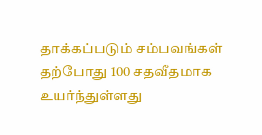தாக்கப்படும் சம்பவங்கள் தற்போது 100 சதவீதமாக உயர்ந்துள்ளது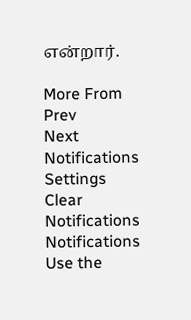என்றார்.

More From
Prev
Next
Notifications
Settings
Clear Notifications
Notifications
Use the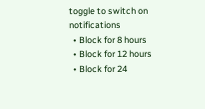toggle to switch on notifications
  • Block for 8 hours
  • Block for 12 hours
  • Block for 24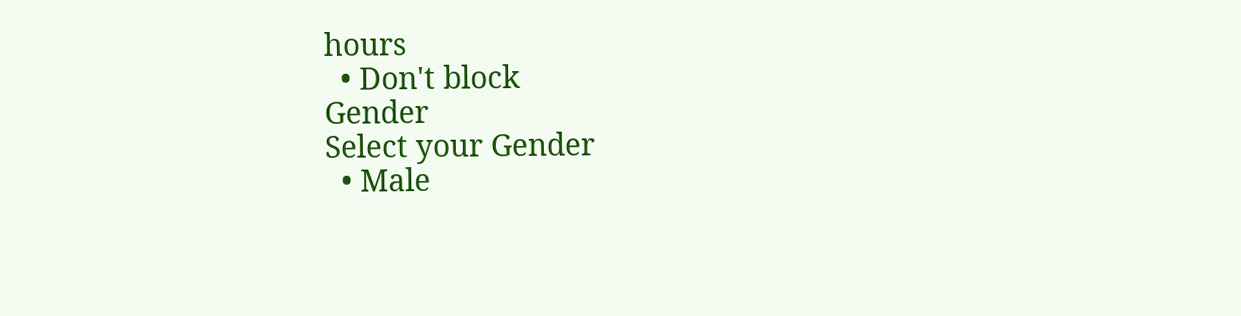hours
  • Don't block
Gender
Select your Gender
  • Male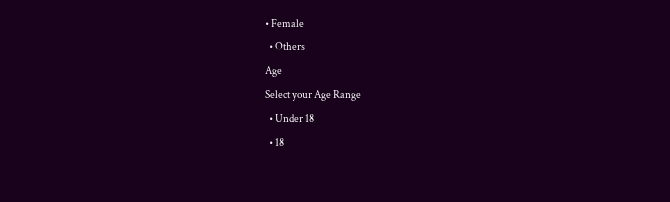• Female
  • Others
Age
Select your Age Range
  • Under 18
  • 18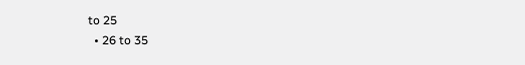to 25
  • 26 to 35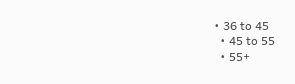• 36 to 45
  • 45 to 55
  • 55+